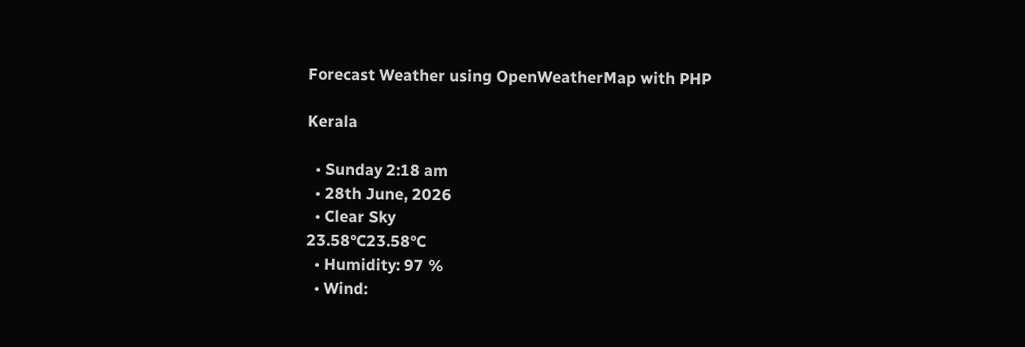Forecast Weather using OpenWeatherMap with PHP

Kerala

  • Sunday 2:18 am
  • 28th June, 2026
  • Clear Sky
23.58°C23.58°C
  • Humidity: 97 %
  • Wind: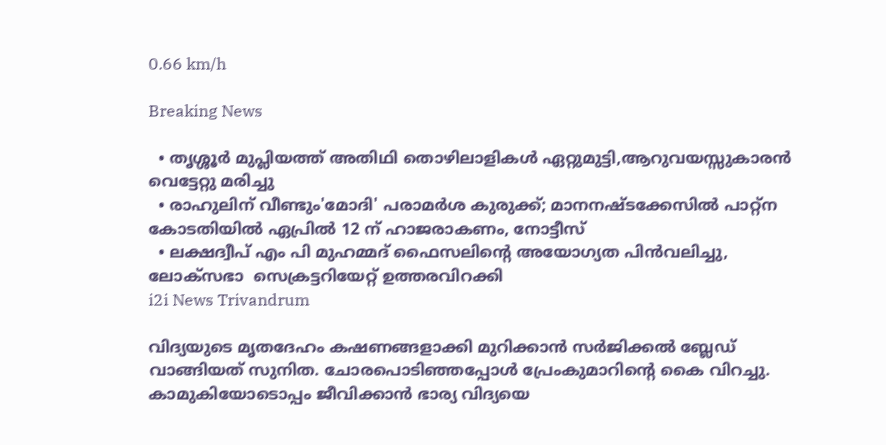0.66 km/h

Breaking News

  • തൃശ്ശൂർ മുപ്ലിയത്ത് അതിഥി തൊഴിലാളികൾ ഏറ്റുമുട്ടി,ആറുവയസ്സുകാരൻ വെട്ടേറ്റു മരിച്ചു
  • രാഹുലിന് വീണ്ടും'മോദി' പരാമര്‍ശ കുരുക്ക്; മാനനഷ്ടക്കേസിൽ പാറ്റ്ന കോടതിയിൽ ഏപ്രിൽ 12 ന് ഹാജരാകണം, നോട്ടീസ്
  • ലക്ഷദ്വീപ് എം പി മുഹമ്മദ് ഫൈസലിൻ്റെ അയോഗ്യത പിൻവലിച്ചു, ലോക്സഭാ  സെക്രട്ടറിയേറ്റ് ഉത്തരവിറക്കി
i2i News Trivandrum

വിദ്യയുടെ മൃതദേഹം കഷണങ്ങളാക്കി മുറിക്കാൻ സർജിക്കൽ ബ്ലേഡ് വാങ്ങിയത് സുനിത. ചോരപൊടിഞ്ഞപ്പോൾ പ്രേംകുമാറിന്റെ കൈ വിറച്ചു. കാമുകിയോടൊപ്പം ജീവിക്കാൻ ഭാര്യ വിദ്യയെ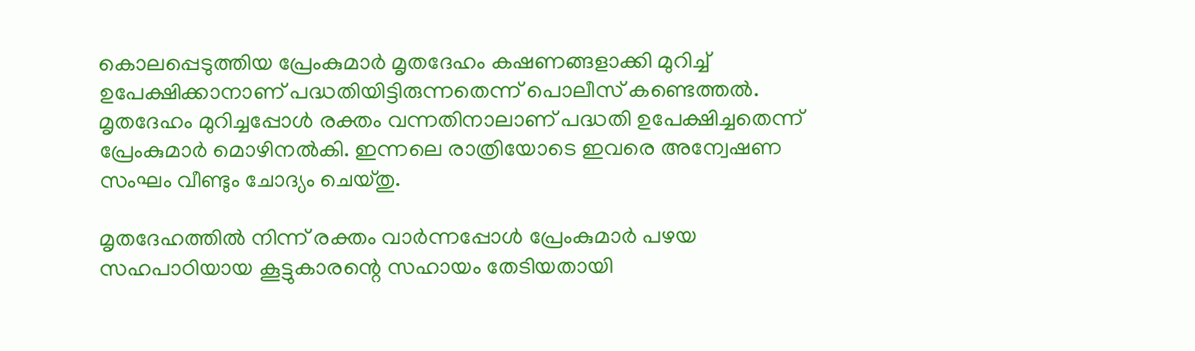കൊലപ്പെടുത്തിയ പ്രേംകുമാർ മൃതദേഹം കഷണങ്ങളാക്കി മുറിച്ച് ഉപേക്ഷിക്കാനാണ് പദ്ധതിയിട്ടിരുന്നതെന്ന് പൊലീസ് കണ്ടെത്തൽ. മൃതദേഹം മുറിച്ചപ്പോൾ രക്തം വന്നതിനാലാണ് പദ്ധതി ഉപേക്ഷിച്ചതെന്ന് പ്രേംകുമാർ മൊഴിനൽകി. ഇന്നലെ രാത്രിയോടെ ഇവരെ അന്വേഷണ സംഘം വീണ്ടും ചോദ്യം ചെയ്തു.

മൃതദേഹത്തിൽ നിന്ന് രക്തം വാർന്നപ്പോൾ പ്രേംകുമാർ പഴയ സഹപാഠിയായ കൂട്ടുകാരന്റെ സഹായം തേടിയതായി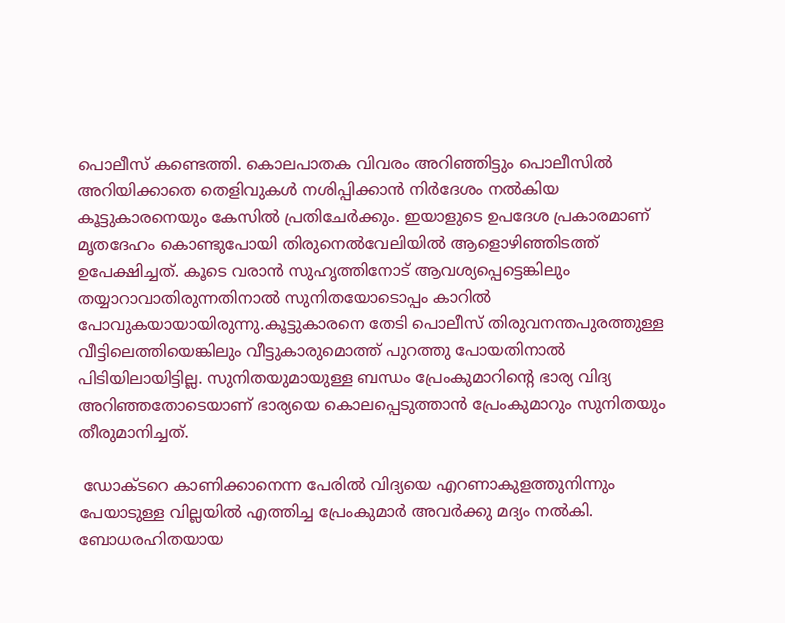പൊലീസ് കണ്ടെത്തി. കൊലപാതക വിവരം അറിഞ്ഞിട്ടും പൊലീസിൽ അറിയിക്കാതെ തെളിവുകൾ നശിപ്പിക്കാൻ നിർദേശം നൽകിയ കൂട്ടുകാരനെയും കേസിൽ പ്രതിചേർക്കും. ഇയാളുടെ ഉപദേശ പ്രകാരമാണ് മൃതദേഹം കൊണ്ടുപോയി തിരുനെൽവേലിയിൽ ആളൊഴിഞ്ഞിടത്ത് ഉപേക്ഷിച്ചത്. കൂടെ വരാൻ സുഹൃത്തിനോട് ആവശ്യപ്പെട്ടെങ്കിലും തയ്യാറാവാതിരുന്നതിനാൽ സുനിതയോടൊപ്പം കാറിൽ പോവുകയായായിരുന്നു.കൂട്ടുകാരനെ തേടി പൊലീസ് തിരുവനന്തപുരത്തുള്ള വീട്ടിലെത്തിയെങ്കിലും വീട്ടുകാരുമൊത്ത് പുറത്തു പോയതിനാൽ പിടിയിലായിട്ടില്ല. സുനിതയുമായുള്ള ബന്ധം പ്രേംകുമാറിന്റെ ഭാര്യ വിദ്യ അറിഞ്ഞതോടെയാണ് ഭാര്യയെ കൊലപ്പെടുത്താൻ പ്രേംകുമാറും സുനിതയും തീരുമാനിച്ചത്.

 ഡോക്ടറെ കാണിക്കാനെന്ന പേരിൽ വിദ്യയെ എറണാകുളത്തുനിന്നും പേയാടുള്ള വില്ലയിൽ എത്തിച്ച പ്രേംകുമാർ അവർക്കു മദ്യം നൽകി. ബോധരഹിതയായ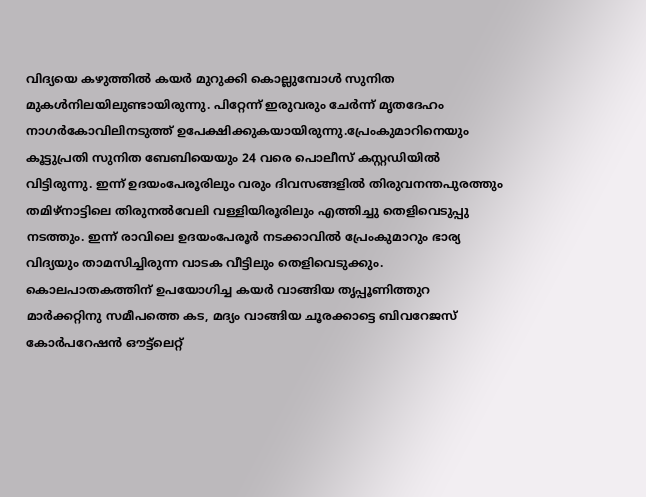വിദ്യയെ കഴുത്തിൽ കയർ മുറുക്കി കൊല്ലുമ്പോൾ സുനിത മുകൾനിലയിലുണ്ടായിരുന്നു. പിറ്റേന്ന് ഇരുവരും ചേർന്ന് മൃതദേഹം നാഗർകോവിലിനടുത്ത് ഉപേക്ഷിക്കുകയായിരുന്നു.പ്രേംകുമാറിനെയും കൂട്ടുപ്രതി സുനിത ബേബിയെയും 24 വരെ പൊലീസ് കസ്റ്റഡിയിൽ വിട്ടിരുന്നു. ഇന്ന് ഉദയംപേരൂരിലും വരും ദിവസങ്ങളിൽ തിരുവനന്തപുരത്തും തമിഴ്‌നാട്ടിലെ തിരുനൽവേലി വള്ളിയിരൂരിലും എത്തിച്ചു തെളിവെടുപ്പു നടത്തും. ഇന്ന് രാവിലെ ഉദയംപേരൂർ നടക്കാവിൽ പ്രേംകുമാറും ഭാര്യ വിദ്യയും താമസിച്ചിരുന്ന വാടക വീട്ടിലും തെളിവെടുക്കും. കൊലപാതകത്തിന് ഉപയോഗിച്ച കയർ വാങ്ങിയ തൃപ്പൂണിത്തുറ മാർക്കറ്റിനു സമീപത്തെ കട, മദ്യം വാങ്ങിയ ചൂരക്കാട്ടെ ബിവറേജസ് കോർപറേഷൻ ഔട്ട്ലെറ്റ്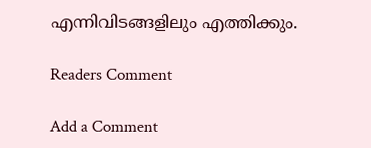എന്നിവിടങ്ങളിലും എത്തിക്കും.

Readers Comment

Add a Comment